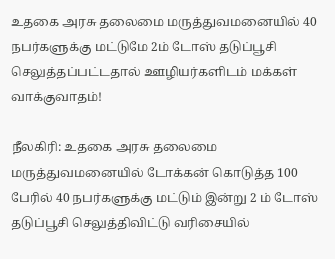உதகை அரசு தலைமை மருத்துவமனையில் 40 நபர்களுக்கு மட்டுமே 2ம் டோஸ் தடுப்பூசி செலுத்தப்பட்டதால் ஊழியர்களிடம் மக்கள் வாக்குவாதம்!

நீலகிரி: உதகை அரசு தலைமை மருத்துவமனையில் டோக்கன் கொடுத்த 100 பேரில் 40 நபர்களுக்கு மட்டும் இன்று 2 ம் டோஸ் தடுப்பூசி செலுத்திவிட்டு வரிசையில்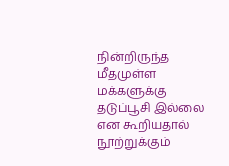நின்றிருந்த மீதமுள்ள மக்களுக்கு தடுப்பூசி இல்லை என கூறியதால் நூற்றுக்கும்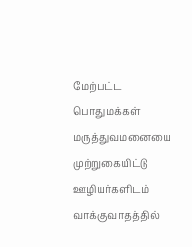மேற்பட்ட பொதுமக்கள் மருத்துவமனையை முற்றுகையிட்டு ஊழியர்களிடம் வாக்குவாதத்தில்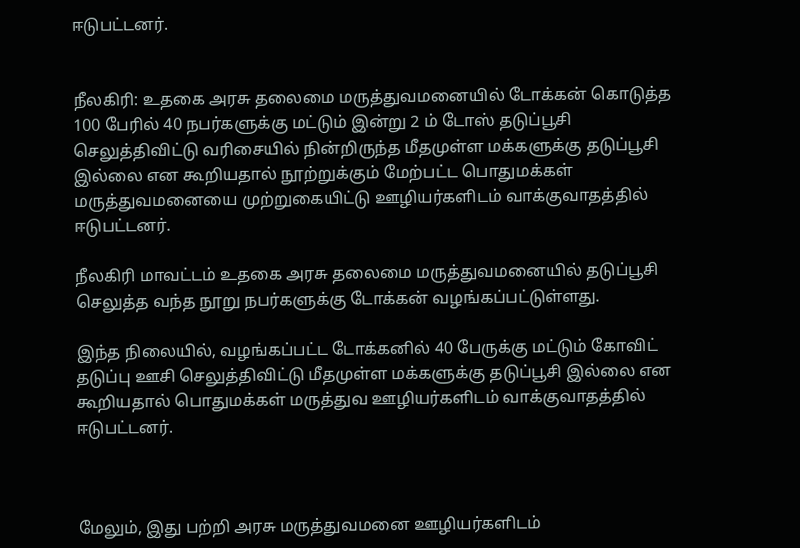ஈடுபட்டனர்.


நீலகிரி: உதகை அரசு தலைமை மருத்துவமனையில் டோக்கன் கொடுத்த 100 பேரில் 40 நபர்களுக்கு மட்டும் இன்று 2 ம் டோஸ் தடுப்பூசி செலுத்திவிட்டு வரிசையில் நின்றிருந்த மீதமுள்ள மக்களுக்கு தடுப்பூசி இல்லை என கூறியதால் நூற்றுக்கும் மேற்பட்ட பொதுமக்கள் மருத்துவமனையை முற்றுகையிட்டு ஊழியர்களிடம் வாக்குவாதத்தில் ஈடுபட்டனர்.

நீலகிரி மாவட்டம் உதகை அரசு தலைமை மருத்துவமனையில் தடுப்பூசி செலுத்த வந்த நூறு நபர்களுக்கு டோக்கன் வழங்கப்பட்டுள்ளது.

இந்த நிலையில், வழங்கப்பட்ட டோக்கனில் 40 பேருக்கு மட்டும் கோவிட் தடுப்பு ஊசி செலுத்திவிட்டு மீதமுள்ள மக்களுக்கு தடுப்பூசி இல்லை என கூறியதால் பொதுமக்கள் மருத்துவ ஊழியர்களிடம் வாக்குவாதத்தில் ஈடுபட்டனர்.



மேலும், இது பற்றி அரசு மருத்துவமனை ஊழியர்களிடம்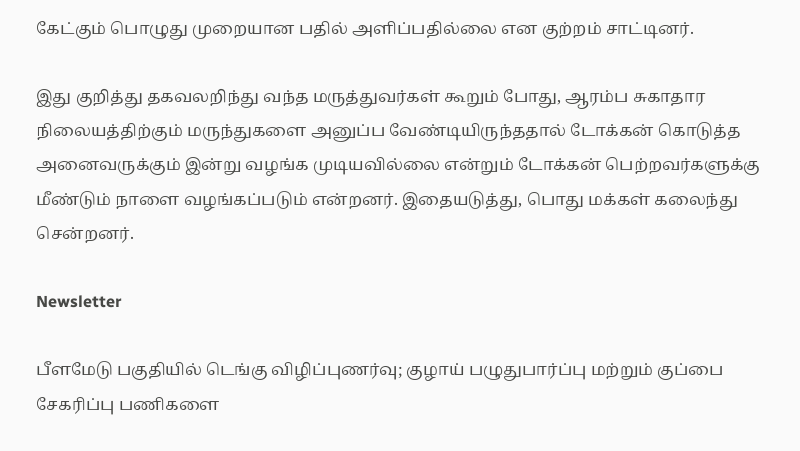கேட்கும் பொழுது முறையான பதில் அளிப்பதில்லை என குற்றம் சாட்டினர்.

இது குறித்து தகவலறிந்து வந்த மருத்துவர்கள் கூறும் போது, ஆரம்ப சுகாதார நிலையத்திற்கும் மருந்துகளை அனுப்ப வேண்டியிருந்ததால் டோக்கன் கொடுத்த அனைவருக்கும் இன்று வழங்க முடியவில்லை என்றும் டோக்கன் பெற்றவர்களுக்கு மீண்டும் நாளை வழங்கப்படும் என்றனர். இதையடுத்து, பொது மக்கள் கலைந்து சென்றனர்.

Newsletter

பீளமேடு பகுதியில் டெங்கு விழிப்புணர்வு; குழாய் பழுதுபார்ப்பு மற்றும் குப்பை சேகரிப்பு பணிகளை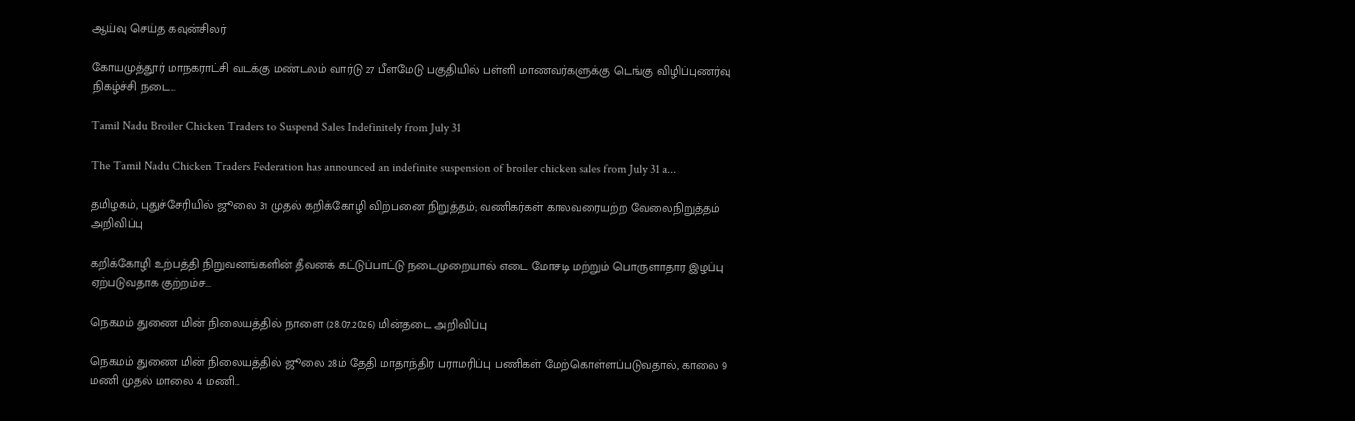ஆய்வு செய்த கவுன்சிலர்

கோயமுத்தூர் மாநகராட்சி வடக்கு மண்டலம் வார்டு 27 பீளமேடு பகுதியில் பள்ளி மாணவர்களுக்கு டெங்கு விழிப்புணர்வு நிகழ்ச்சி நடை...

Tamil Nadu Broiler Chicken Traders to Suspend Sales Indefinitely from July 31

The Tamil Nadu Chicken Traders Federation has announced an indefinite suspension of broiler chicken sales from July 31 a...

தமிழகம், புதுச்சேரியில் ஜூலை 31 முதல் கறிக்கோழி விற்பனை நிறுத்தம்; வணிகர்கள் காலவரையற்ற வேலைநிறுத்தம் அறிவிப்பு

கறிக்கோழி உற்பத்தி நிறுவனங்களின் தீவனக் கட்டுப்பாட்டு நடைமுறையால் எடை மோசடி மற்றும் பொருளாதார இழப்பு ஏற்படுவதாக குற்றம்ச...

நெகமம் துணை மின் நிலையத்தில் நாளை (28.07.2026) மின்தடை அறிவிப்பு

நெகமம் துணை மின் நிலையத்தில் ஜூலை 28ம் தேதி மாதாந்திர பராமரிப்பு பணிகள் மேற்கொள்ளப்படுவதால், காலை 9 மணி முதல் மாலை 4 மணி...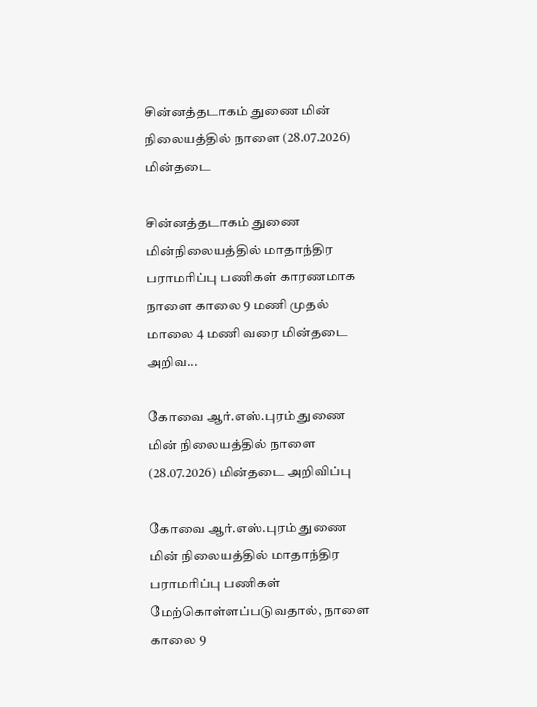சின்னத்தடாகம் துணை மின் நிலையத்தில் நாளை (28.07.2026) மின்தடை

சின்னத்தடாகம் துணை மின்நிலையத்தில் மாதாந்திர பராமரிப்பு பணிகள் காரணமாக நாளை காலை 9 மணி முதல் மாலை 4 மணி வரை மின்தடை அறிவ...

கோவை ஆர்.எஸ்.புரம் துணை மின் நிலையத்தில் நாளை (28.07.2026) மின்தடை அறிவிப்பு

கோவை ஆர்.எஸ்.புரம் துணை மின் நிலையத்தில் மாதாந்திர பராமரிப்பு பணிகள் மேற்கொள்ளப்படுவதால், நாளை காலை 9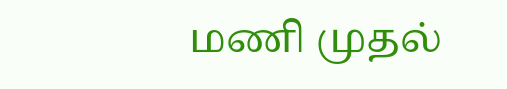மணி முதல்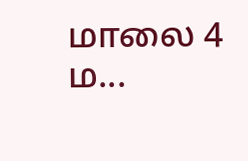மாலை 4 ம...